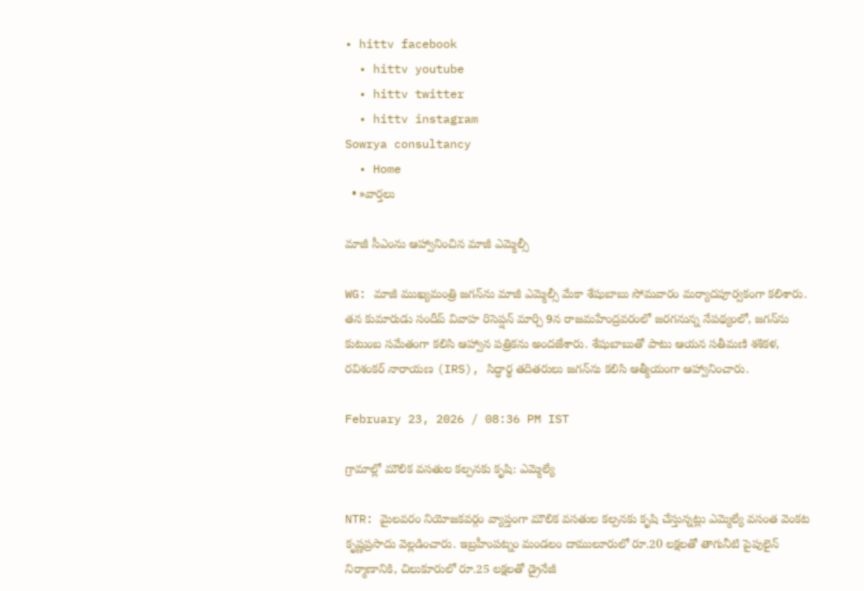• hittv facebook
  • hittv youtube
  • hittv twitter
  • hittv instagram
Sowrya consultancy
  • Home
  • »వార్తలు

మాజీ సీఎంను ఆహ్వానించిన మాజీ ఎమ్మెల్సీ

WG: మాజీ ముఖ్యమంత్రి జగన్‌ను మాజీ ఎమ్మెల్సీ మేకా శేషుబాబు సోమవారం మర్యాదపూర్వకంగా కలిశారు. తన కుమారుడు సందీప్ వివాహ రిసెప్షన్ మార్చి 9న రాజమహేంద్రవరంలో జరగనున్న నేపథ్యంలో, జగన్‌ను కుటుంబ సమేతంగా కలిసి ఆహ్వాన పత్రికను అందజేశారు. శేషుబాబుతో పాటు ఆయన సతీమణి శశికళ, రవిశంకర్ నారాయణ (IRS), సిద్ధార్థ తదితరులు జగన్‌ను కలిసి ఆత్మీయంగా ఆహ్వానించారు.

February 23, 2026 / 08:36 PM IST

గ్రామాల్లో మౌలిక వసతుల కల్పనకు కృషి: ఎమ్మెల్యే

NTR: మైలవరం నియోజకవర్గం వ్యాప్తంగా మౌలిక వసతుల కల్పనకు కృషి చేస్తున్నట్లు ఎమ్మెల్యే వసంత వెంకట కృష్ణప్రసాదు వెల్లడించారు. ఇబ్రహీంపట్నం మండలం దాములూరులో రూ.20 లక్షలతో తాగునీటి పైపులైన్ నిర్మాణానికి, చిలుకూరులో రూ.25 లక్షలతో డ్రైనేజీ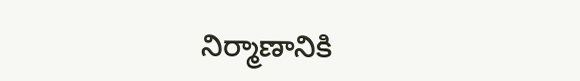నిర్మాణానికి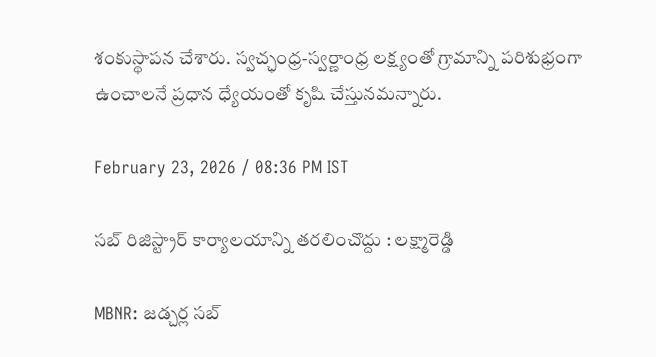శంకుస్థాపన చేశారు. స్వచ్ఛంధ్ర-స్వర్ణాంధ్ర లక్ష్యంతో గ్రామాన్ని పరిశుభ్రంగా ఉంచాలనే ప్రధాన ధ్యేయంతో కృషి చేస్తునమన్నారు.

February 23, 2026 / 08:36 PM IST

సబ్ రిజిస్ట్రార్ కార్యాలయాన్ని తరలించొద్దు : లక్ష్మారెడ్డి

MBNR: జడ్చర్ల సబ్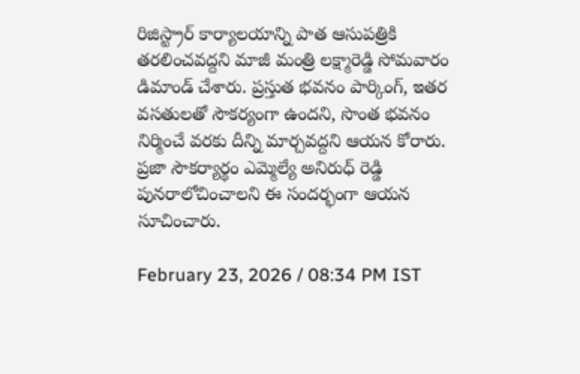రిజిస్ట్రార్ కార్యాలయాన్ని పాత ఆసుపత్రికి తరలించవద్దని మాజీ మంత్రి లక్ష్మారెడ్డి సోమవారం డిమాండ్ చేశారు. ప్రస్తుత భవనం పార్కింగ్, ఇతర వసతులతో సౌకర్యంగా ఉందని, సొంత భవనం నిర్మించే వరకు దీన్ని మార్చవద్దని ఆయన కోరారు. ప్రజా సౌకర్యార్థం ఎమ్మెల్యే అనిరుధ్ రెడ్డి పునరాలోచించాలని ఈ సందర్భంగా ఆయన సూచించారు.

February 23, 2026 / 08:34 PM IST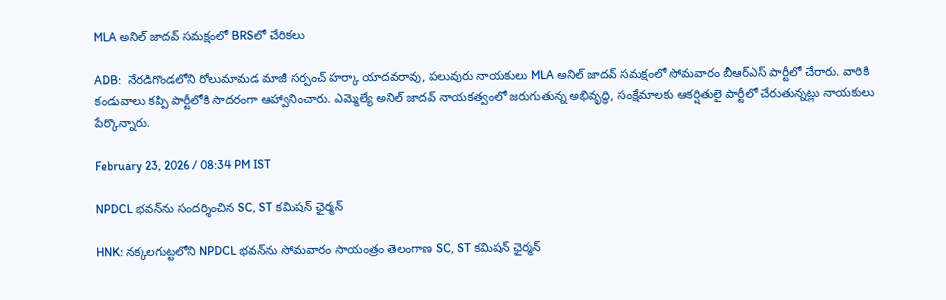MLA అనిల్ జాదవ్ సమక్షంలో BRSలో చేరికలు

ADB:  నేరడిగొండలోని రోలుమామడ మాజీ సర్పంచ్ హర్కా యాదవరావు, పలువురు నాయకులు MLA అనిల్ జాదవ్ సమక్షంలో సోమవారం బీఆర్ఎస్ పార్టీలో చేరారు. వారికి కండువాలు కప్పి పార్టీలోకి సాదరంగా ఆహ్వానించారు. ఎమ్మెల్యే అనిల్ జాదవ్ నాయకత్వంలో జరుగుతున్న అభివృద్ధి, సంక్షేమాలకు ఆకర్షితులై పార్టీలో చేరుతున్నట్లు నాయకులు పేర్కొన్నారు.

February 23, 2026 / 08:34 PM IST

NPDCL భవన్‌ను సందర్శించిన SC, ST కమిషన్ ఛైర్మన్

HNK: నక్కలగుట్టలోని NPDCL భవన్‌ను సోమవారం సాయంత్రం తెలంగాణ SC, ST కమిషన్ ఛైర్మన్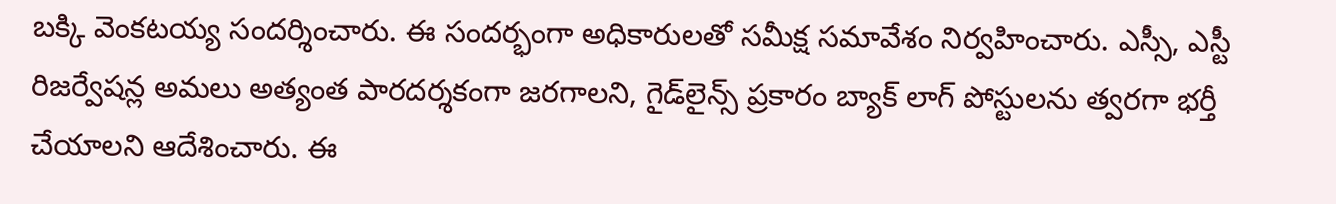బక్కి వెంకటయ్య సందర్శించారు. ఈ సందర్భంగా అధికారులతో సమీక్ష సమావేశం నిర్వహించారు. ఎస్సీ, ఎస్టీ రిజర్వేషన్ల అమలు అత్యంత పారదర్శకంగా జరగాలని, గైడ్‌లైన్స్ ప్రకారం బ్యాక్ లాగ్ పోస్టులను త్వరగా భర్తీ చేయాలని ఆదేశించారు. ఈ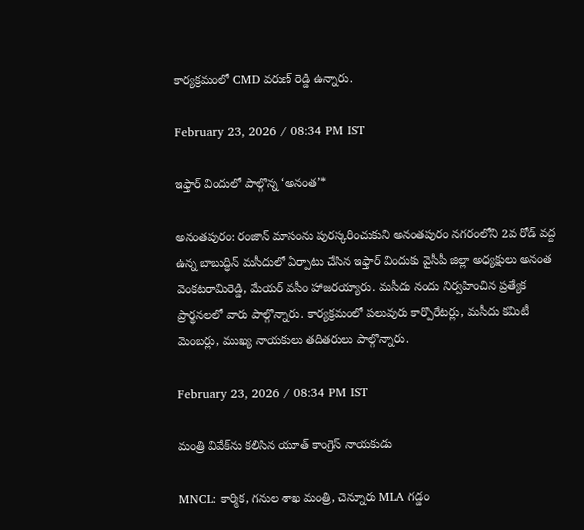కార్యక్రమంలో CMD వరుణ్ రెడ్డి ఉన్నారు.

February 23, 2026 / 08:34 PM IST

ఇఫ్తార్ విందులో పాల్గొన్న ‘అనంత’*

అనంతపురం: రంజాన్ మాసంను పురస్కరించుకుని అనంతపురం నగరంలోని 2వ రోడ్ వద్ద ఉన్న బాబుద్ధిన్ మసీదులో ఏర్పాటు చేసిన ఇఫ్తార్ విందుకు వైసీపీ జిల్లా అధ్యక్షులు అనంత వెంకటరామిరెడ్డి, మేయర్ వసీం హాజరయ్యారు. మసీదు నందు నిర్వహించిన ప్రత్యేక ప్రార్థనలలో వారు పాల్గొన్నారు. కార్యక్రమంలో పలువురు కార్పొరేటర్లు, మసీదు కమిటీ మెంబర్లు, ముఖ్య నాయకులు తదితరులు పాల్గొన్నారు.

February 23, 2026 / 08:34 PM IST

మంత్రి వివేక్‌ను కలిసిన యూత్ కాంగ్రెస్ నాయకుడు

MNCL: కార్మిక, గనుల శాఖ మంత్రి, చెన్నూరు MLA గడ్డం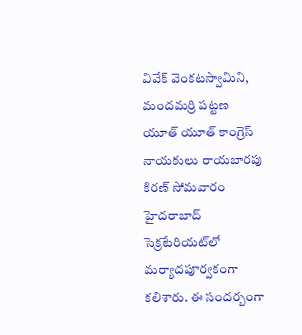వివేక్ వెంకటస్వామిని, మందమర్రి పట్టణ యూత్ యూత్ కాంగ్రెస్ నాయకులు రాయబారపు కిరణ్ సోమవారం హైదరాబాద్ సెక్రటేరియట్‌లో మర్యాదపూర్వకంగా కలిశారు. ఈ సందర్బంగా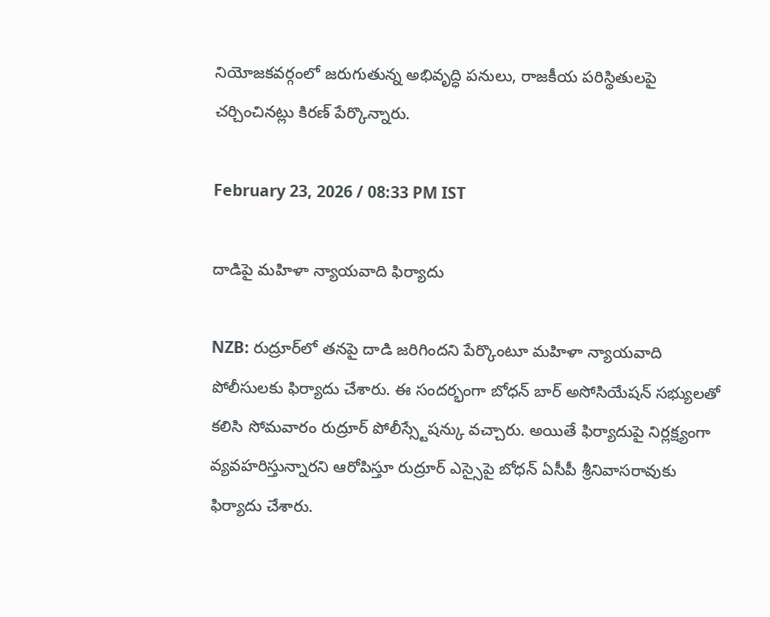నియోజకవర్గంలో జరుగుతున్న అభివృద్ధి పనులు, రాజకీయ పరిస్థితులపై చర్చించినట్లు కిరణ్ పేర్కొన్నారు.

February 23, 2026 / 08:33 PM IST

దాడిపై మహిళా న్యాయవాది ఫిర్యాదు

NZB: రుద్రూర్‌లో తనపై దాడి జరిగిందని పేర్కొంటూ మహిళా న్యాయవాది పోలీసులకు ఫిర్యాదు చేశారు. ఈ సందర్భంగా బోధన్ బార్ అసోసియేషన్ సభ్యులతో కలిసి సోమవారం రుద్రూర్ పోలీస్స్టేషన్కు వచ్చారు. అయితే ఫిర్యాదుపై నిర్లక్ష్యంగా వ్యవహరిస్తున్నారని ఆరోపిస్తూ రుద్రూర్ ఎస్సైపై బోధన్ ఏసీపీ శ్రీనివాసరావు‌కు ఫిర్యాదు చేశారు.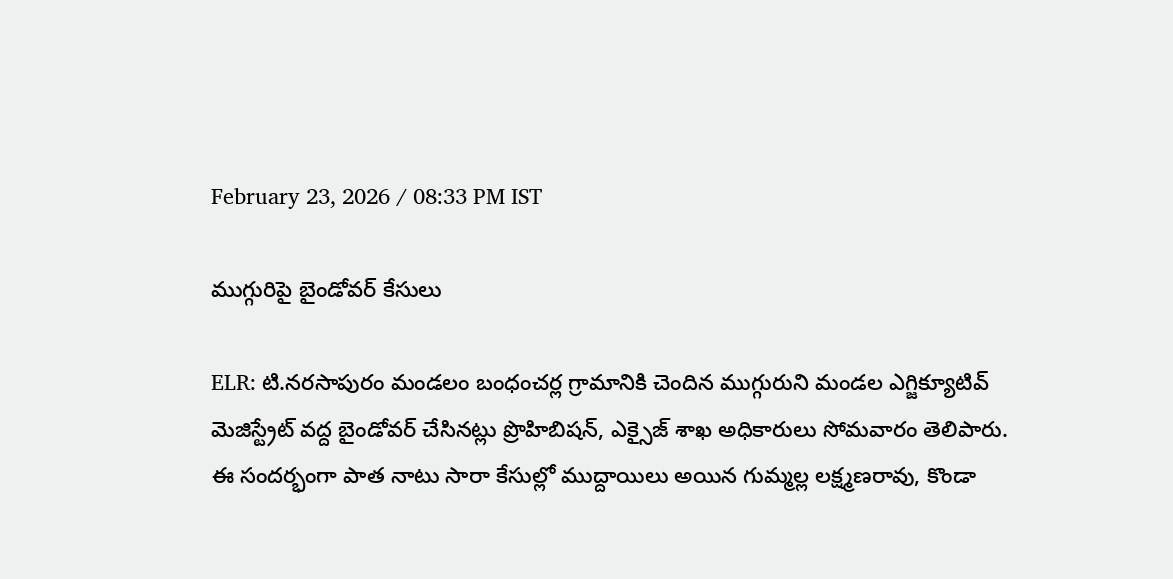February 23, 2026 / 08:33 PM IST

ముగ్గురిపై బైండోవర్ కేసులు

ELR: టి.నరసాపురం మండలం బంధంచర్ల గ్రామానికి చెందిన ముగ్గురుని మండల ఎగ్జిక్యూటివ్ మెజిస్ట్రేట్ వద్ద బైండోవర్ చేసినట్లు ప్రొహిబిషన్, ఎక్సైజ్ శాఖ అధికారులు సోమవారం తెలిపారు. ఈ సందర్భంగా పాత నాటు సారా కేసుల్లో ముద్దాయిలు అయిన గుమ్మల్ల లక్ష్మణరావు, కొండా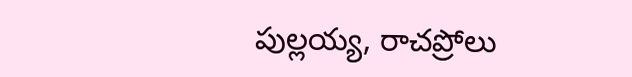పుల్లయ్య, రాచప్రోలు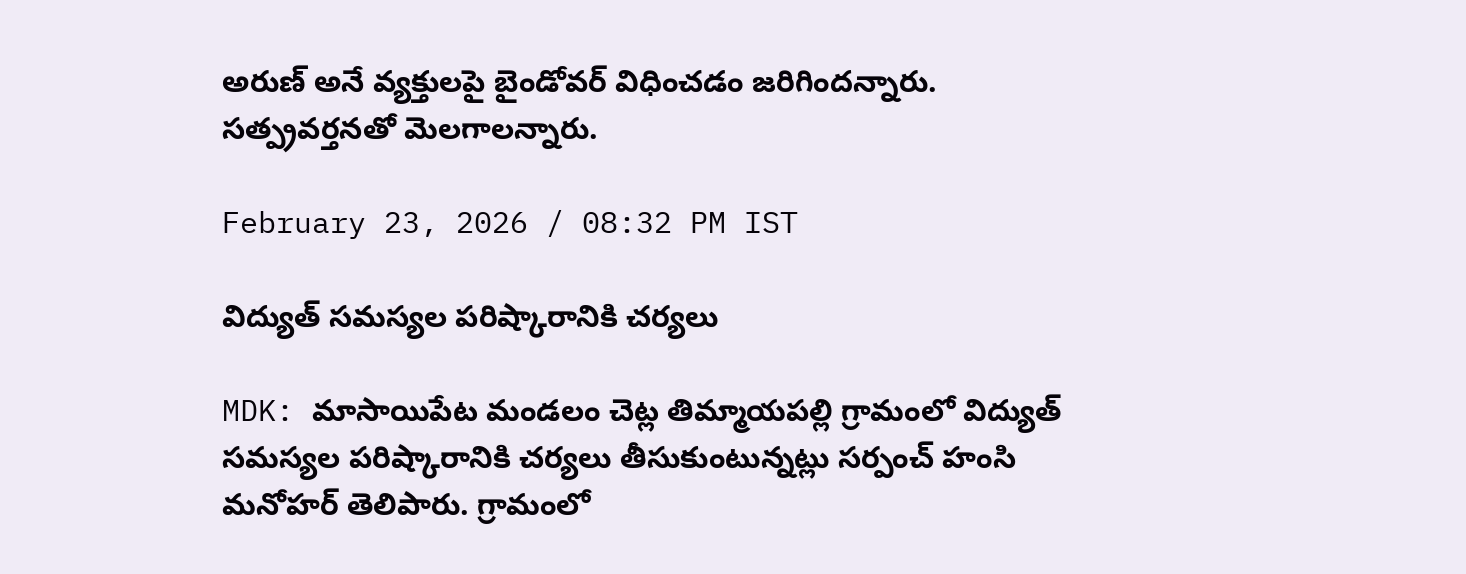అరుణ్ అనే వ్యక్తులపై బైండోవర్ విధించడం జరిగిందన్నారు. సత్ప్రవర్తనతో మెలగాలన్నారు.

February 23, 2026 / 08:32 PM IST

విద్యుత్ సమస్యల పరిష్కారానికి చర్యలు

MDK: మాసాయిపేట మండలం చెట్ల తిమ్మాయపల్లి గ్రామంలో విద్యుత్ సమస్యల పరిష్కారానికి చర్యలు తీసుకుంటున్నట్లు సర్పంచ్ హంసి మనోహర్ తెలిపారు. గ్రామంలో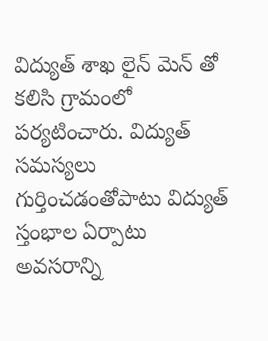విద్యుత్ శాఖ లైన్ మెన్ తో కలిసి గ్రామంలో పర్యటించారు. విద్యుత్ సమస్యలు గుర్తించడంతోపాటు విద్యుత్ స్తంభాల ఏర్పాటు అవసరాన్ని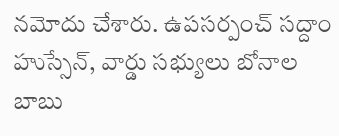నమోదు చేశారు. ఉపసర్పంచ్ సద్దాం హుస్సేన్, వార్డు సభ్యులు బోనాల బాబు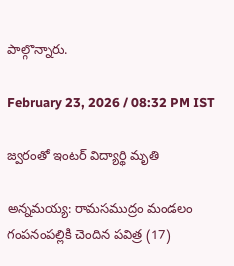పాల్గొన్నారు.

February 23, 2026 / 08:32 PM IST

జ్వరంతో ఇంటర్ విద్యార్థి మృతి

అన్నమయ్య: రామసముద్రం మండలం గంపనంపల్లికి చెందిన పవిత్ర (17)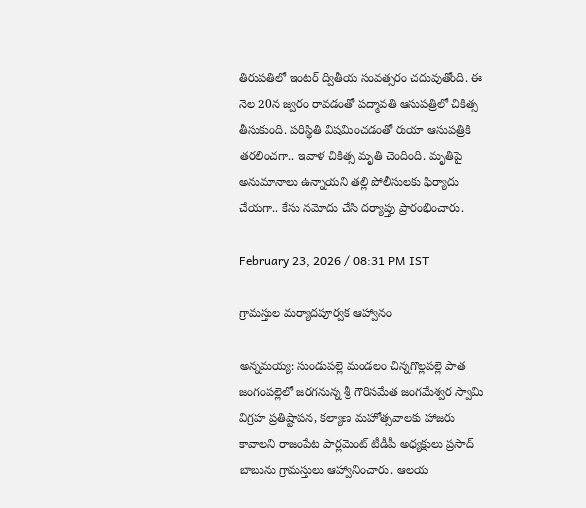తిరుపతిలో ఇంటర్ ద్వితీయ సంవత్సరం చదువుతోంది. ఈ నెల 20న జ్వరం రావడంతో పద్మావతి ఆసుపత్రిలో చికిత్స తీసుకుంది. పరిస్థితి విషమించడంతో రుయా ఆసుపత్రికి తరలించగా.. ఇవాళ చికిత్స మృతి చెందింది. మృతిపై అనుమానాలు ఉన్నాయని తల్లి పోలీసులకు ఫిర్యాదు చేయగా.. కేసు నమోదు చేసి దర్యాప్తు ప్రారంభించారు.

February 23, 2026 / 08:31 PM IST

గ్రామస్తుల మర్యాదపూర్వక ఆహ్వానం

అన్నమయ్య: సుండుపల్లె మండలం చిన్నగొల్లపల్లె పాత జంగంపల్లెలో జరగనున్న శ్రీ గౌరిసమేత జంగమేశ్వర స్వామి విగ్రహ ప్రతిష్టాపన, కల్యాణ మహోత్సవాలకు హాజరు కావాలని రాజంపేట పార్లమెంట్ టీడీపీ అధ్యక్షులు ప్రసాద్ బాబు‌ను గ్రామస్తులు ఆహ్వానించారు. ఆలయ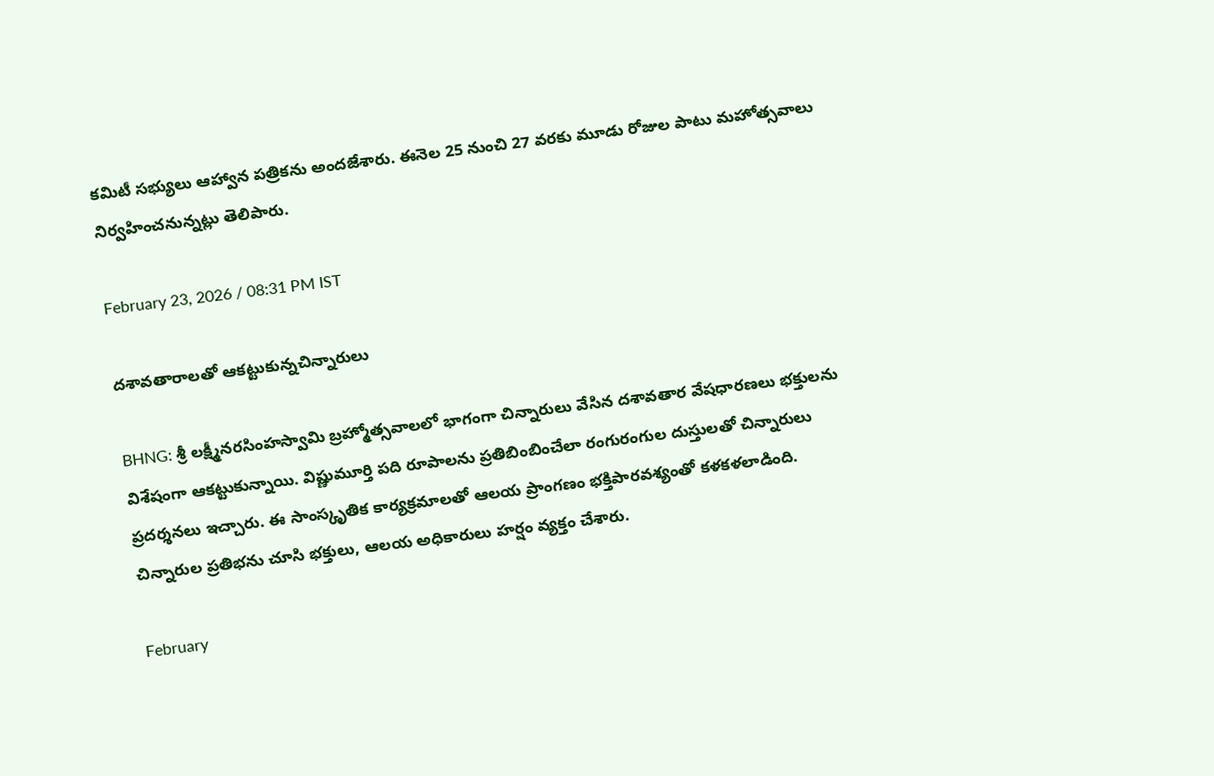కమిటీ సభ్యులు ఆహ్వాన పత్రికను అందజేశారు. ఈనెల 25 నుంచి 27 వరకు మూడు రోజుల పాటు మహోత్సవాలు నిర్వహించనున్నట్లు తెలిపారు.

February 23, 2026 / 08:31 PM IST

దశావతారాలతో ఆకట్టుకున్నచిన్నారులు

BHNG: శ్రీ లక్ష్మీనరసింహస్వామి బ్రహ్మోత్సవాలలో భాగంగా చిన్నారులు వేసిన దశావతార వేషధారణలు భక్తులను విశేషంగా ఆకట్టుకున్నాయి. విష్ణుమూర్తి పది రూపాలను ప్రతిబింబించేలా రంగురంగుల దుస్తులతో చిన్నారులు ప్రదర్శనలు ఇచ్చారు. ఈ సాంస్కృతిక కార్యక్రమాలతో ఆలయ ప్రాంగణం భక్తిపారవశ్యంతో కళకళలాడింది. చిన్నారుల ప్రతిభను చూసి భక్తులు, ఆలయ అధికారులు హర్షం వ్యక్తం చేశారు.

February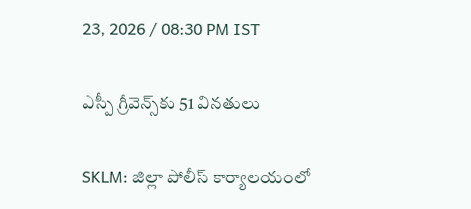23, 2026 / 08:30 PM IST

ఎస్పీ గ్రీవెన్స్‌కు 51 వినతులు

SKLM: జిల్లా పోలీస్ కార్యాలయంలో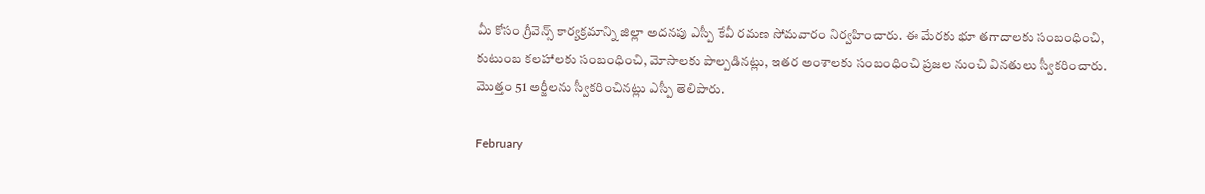మీ కోసం గ్రీవెన్స్ కార్యక్రమాన్ని జిల్లా అదనపు ఎస్పీ కేవీ రమణ సోమవారం నిర్వహించారు. ఈ మేరకు భూ తగాదాలకు సంబంధించి, కుటుంబ కలహాలకు సంబంధించి, మోసాలకు పాల్పడినట్లు, ఇతర అంశాలకు సంబంధించి ప్రజల నుంచి వినతులు స్వీకరించారు. మొత్తం 51 అర్జీలను స్వీకరించినట్లు ఎస్పీ తెలిపారు.

February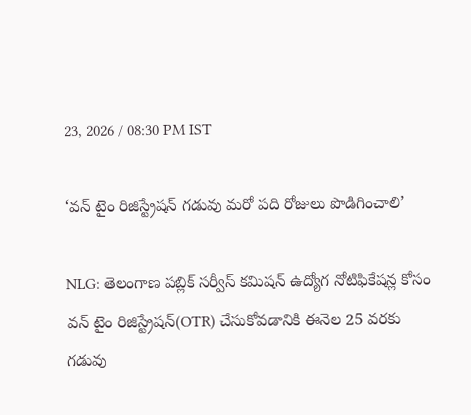23, 2026 / 08:30 PM IST

‘వన్ టైం రిజిస్ట్రేషన్ గడువు మరో పది రోజులు పొడిగించాలి’

NLG: తెలంగాణ పబ్లిక్ సర్వీస్ కమిషన్ ఉద్యోగ నోటిఫికేషన్ల కోసం వన్ టైం రిజిస్ట్రేషన్(OTR) చేసుకోవడానికి ఈనెల 25 వరకు గడువు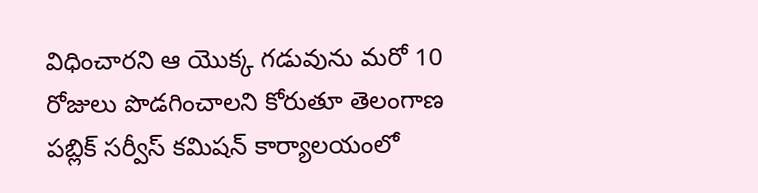విధించారని ఆ యొక్క గడువును మరో 10 రోజులు పొడగించాలని కోరుతూ తెలంగాణ పబ్లిక్ సర్వీస్ కమిషన్ కార్యాలయంలో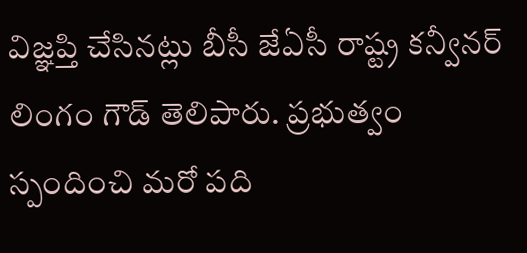విజ్ఞప్తి చేసినట్లు బీసీ జేఏసీ రాష్ట్ర కన్వీనర్ లింగం గౌడ్ తెలిపారు. ప్రభుత్వం స్పందించి మరో పది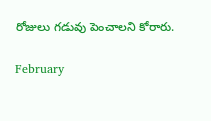రోజులు గడువు పెంచాలని కోరారు.

February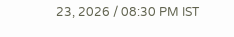23, 2026 / 08:30 PM IST